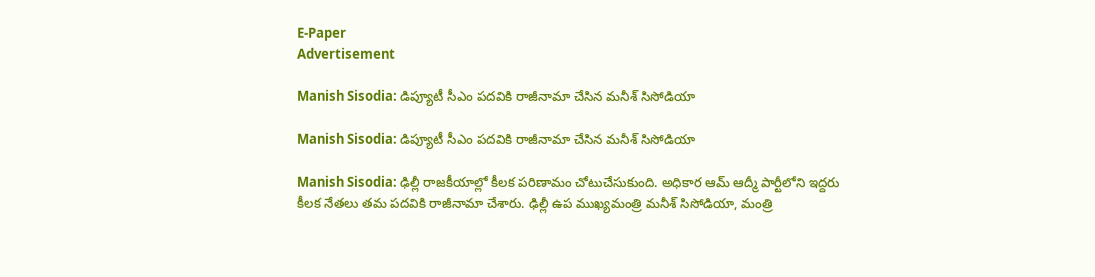E-Paper
Advertisement

Manish Sisodia: డిప్యూటీ సీఎం పదవికి రాజీనామా చేసిన మనీశ్ సిసోడియా

Manish Sisodia: డిప్యూటీ సీఎం పదవికి రాజీనామా చేసిన మనీశ్ సిసోడియా

Manish Sisodia: ఢిల్లీ రాజకీయాల్లో కీలక పరిణామం చోటుచేసుకుంది. అధికార ఆమ్ ఆద్మీ పార్టీలోని ఇద్దరు కీలక నేతలు తమ పదవికి రాజీనామా చేశారు. ఢిల్లీ ఉప ముఖ్యమంత్రి మనీశ్ సిసోడియా, మంత్రి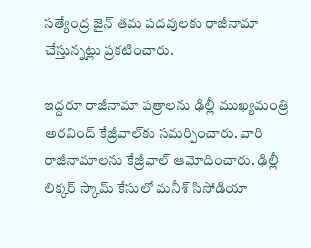సత్యేంద్ర జైన్ తమ పదవులకు రాజీనామా చేస్తున్నట్లు ప్రకటించారు.

ఇద్దరూ రాజీనామా పత్రాలను ఢిల్లీ ముఖ్యమంత్రి అరవింద్ కేజ్రీవాల్‌కు సమర్పించారు. వారి రాజీనామాలను కేజ్రీవాల్ ఆమోదించారు. ఢిల్లీ లిక్కర్ స్కామ్ కేసులో మనీశ్ సిసోడియా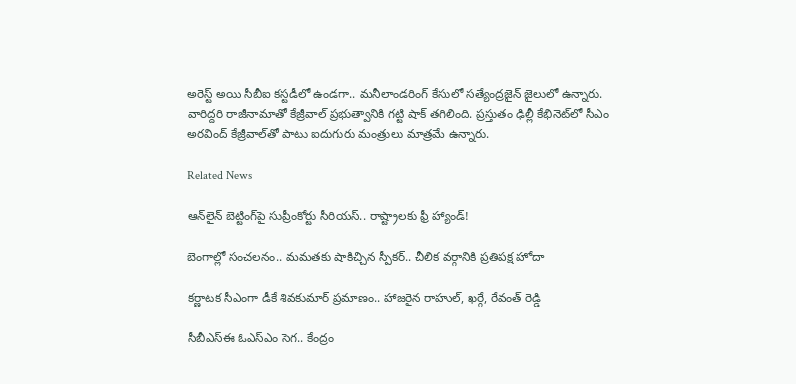అరెస్ట్ అయి సీబీఐ కస్టడీలో ఉండగా.. మనీలాండరింగ్ కేసులో సత్యేంద్రజైన్ జైలులో ఉన్నారు. వారిద్దరి రాజీనామాతో కేజ్రీవాల్ ప్రభుత్వానికి గట్టి షాక్ తగిలింది. ప్రస్తుతం ఢిల్లీ కేభినెట్‌లో సీఎం అరవింద్ కేజ్రీవాల్‌తో పాటు ఐదుగురు మంత్రులు మాత్రమే ఉన్నారు.

Related News

ఆన్‌లైన్ బెట్టింగ్‌పై సుప్రీంకోర్టు సీరియస్.. రాష్ట్రాలకు ఫ్రీ హ్యాండ్!

బెంగాల్లో సంచలనం.. మమతకు షాకిచ్చిన స్పీకర్.. చీలిక వర్గానికి ప్రతిపక్ష హోదా

కర్ణాటక సీఎంగా డీకే శివకుమార్‌ ప్రమాణం.. హాజరైన రాహుల్, ఖర్గే, రేవంత్ రెడ్డి

సీబీఎస్ఈ ఓఎస్ఎం సెగ.. కేంద్రం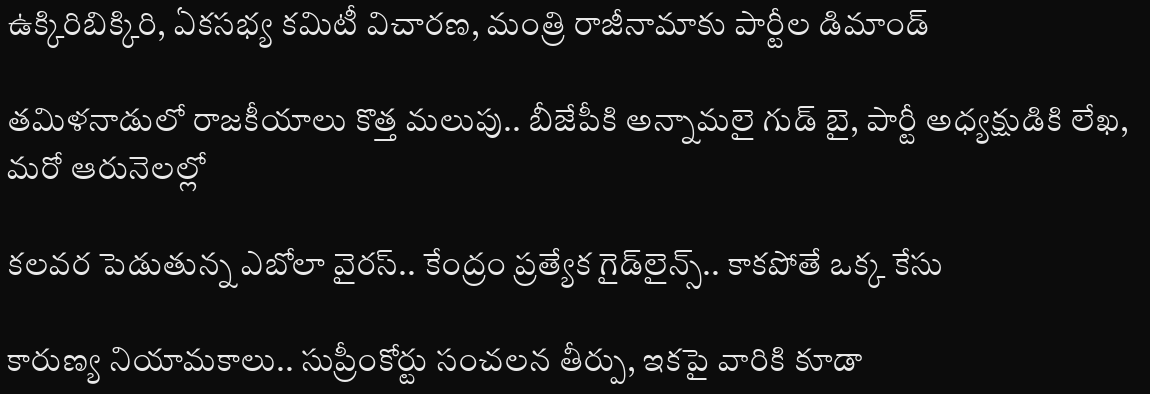ఉక్కిరిబిక్కిరి, ఏకసభ్య కమిటీ విచారణ, మంత్రి రాజీనామాకు పార్టీల డిమాండ్

తమిళనాడులో రాజకీయాలు కొత్త మలుపు.. బీజేపీకి అన్నామలై గుడ్ బై, పార్టీ అధ్యక్షుడికి లేఖ, మరో ఆరునెలల్లో

కలవర పెడుతున్న ఎబోలా వైరస్.. కేంద్రం ప్రత్యేక గైడ్‌లైన్స్.. కాకపోతే ఒక్క కేసు

కారుణ్య నియామకాలు.. సుప్రీంకోర్టు సంచలన తీర్పు, ఇకపై వారికి కూడా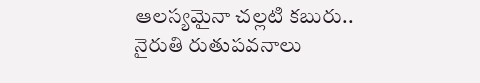ఆలస్యమైనా చల్లటి కబురు.. నైరుతి రుతుపవనాలు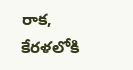రాక, కేరళలోకి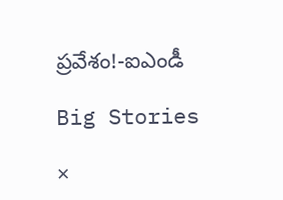ప్రవేశం!-ఐఎండీ

Big Stories

×